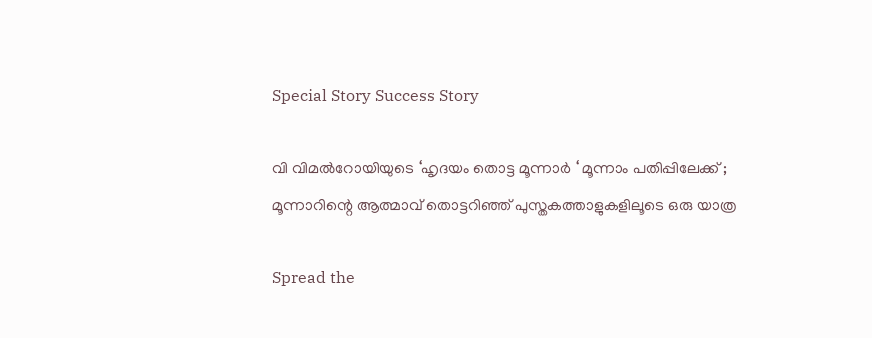Special Story Success Story

വി വിമല്‍റോയിയുടെ ‘ഹൃദയം തൊട്ട മൂന്നാര്‍ ‘ മൂന്നാം പതിപ്പിലേക്ക് ; മൂന്നാറിന്റെ ആത്മാവ് തൊട്ടറിഞ്ഞ് പുസ്തകത്താളുകളിലൂടെ ഒരു യാത്ര

Spread the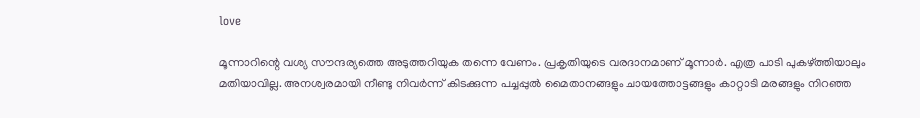love

മൂന്നാറിന്റെ വശ്യ സൗന്ദര്യത്തെ അടുത്തറിയുക തന്നെ വേണം. പ്രകൃതിയുടെ വരദാനമാണ് മൂന്നാര്‍. എത്ര പാടി പുകഴ്ത്തിയാലും മതിയാവില്ല. അനശ്വരമായി നീണ്ടു നിവര്‍ന്ന് കിടക്കുന്ന പച്ചപ്പുല്‍ മൈതാനങ്ങളും ചായത്തോട്ടങ്ങളും കാറ്റാടി മരങ്ങളും നിറഞ്ഞ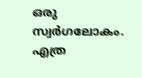ഒരു സ്വര്‍ഗലോകം. എത്ര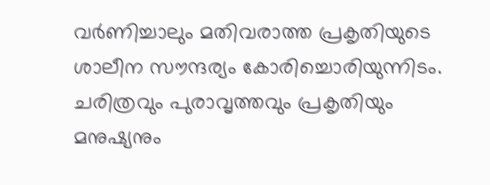വര്‍ണിച്ചാലും മതിവരാത്ത പ്രകൃതിയുടെ ശാലീന സൗന്ദര്യം കോരിച്ചൊരിയുന്നിടം. ചരിത്രവും പുരാവൃത്തവും പ്രകൃതിയും മനുഷ്യനും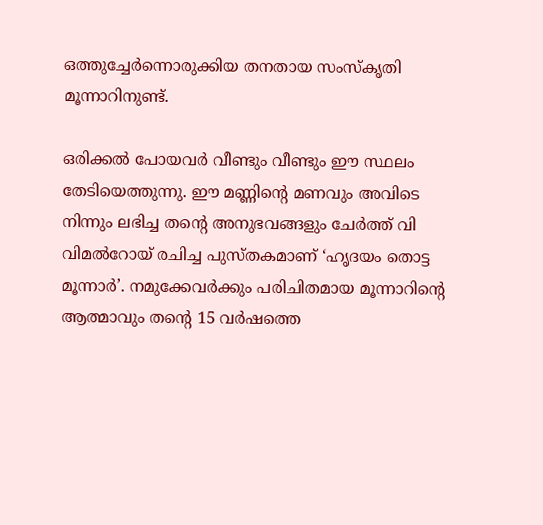ഒത്തുച്ചേര്‍ന്നൊരുക്കിയ തനതായ സംസ്‌കൃതി മൂന്നാറിനുണ്ട്.

ഒരിക്കല്‍ പോയവര്‍ വീണ്ടും വീണ്ടും ഈ സ്ഥലം തേടിയെത്തുന്നു. ഈ മണ്ണിന്റെ മണവും അവിടെ നിന്നും ലഭിച്ച തന്റെ അനുഭവങ്ങളും ചേര്‍ത്ത് വി വിമല്‍റോയ് രചിച്ച പുസ്തകമാണ് ‘ഹൃദയം തൊട്ട മൂന്നാര്‍’. നമുക്കേവര്‍ക്കും പരിചിതമായ മൂന്നാറിന്റെ ആത്മാവും തന്റെ 15 വര്‍ഷത്തെ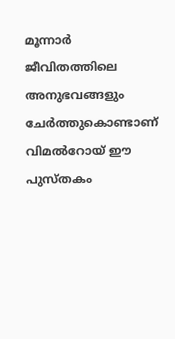മൂന്നാര്‍ ജീവിതത്തിലെ അനുഭവങ്ങളും ചേര്‍ത്തുകൊണ്ടാണ് വിമല്‍റോയ് ഈ പുസ്തകം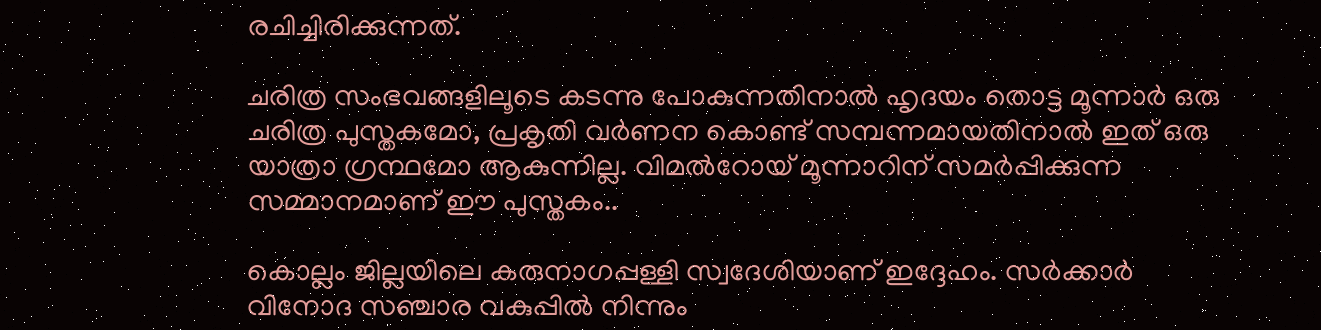രചിച്ചിരിക്കുന്നത്.

ചരിത്ര സംഭവങ്ങളിലൂടെ കടന്നു പോകുന്നതിനാല്‍ ഹൃദയം തൊട്ട മൂന്നാര്‍ ഒരു ചരിത്ര പുസ്തകമോ, പ്രകൃതി വര്‍ണന കൊണ്ട് സമ്പന്നമായതിനാല്‍ ഇത് ഒരു യാത്രാ ഗ്രന്ഥമോ ആകുന്നില്ല. വിമല്‍റോയ് മൂന്നാറിന് സമര്‍പ്പിക്കുന്ന സമ്മാനമാണ് ഈ പുസ്തകം..

കൊല്ലം ജില്ലയിലെ കരുനാഗപ്പള്ളി സ്വദേശിയാണ് ഇദ്ദേഹം. സര്‍ക്കാര്‍ വിനോദ സഞ്ചാര വകുപ്പില്‍ നിന്നും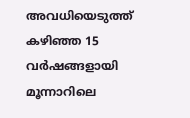അവധിയെടുത്ത് കഴിഞ്ഞ 15 വര്‍ഷങ്ങളായി മൂന്നാറിലെ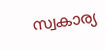സ്വകാര്യ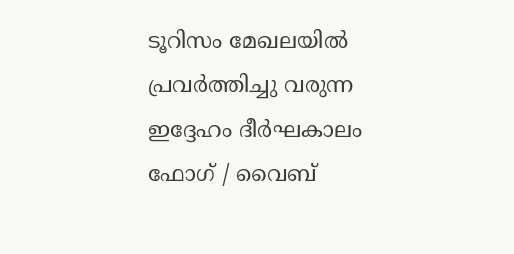ടൂറിസം മേഖലയില്‍ പ്രവര്‍ത്തിച്ചു വരുന്ന ഇദ്ദേഹം ദീര്‍ഘകാലം ഫോഗ് / വൈബ്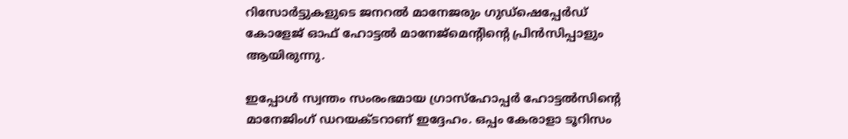റിസോര്‍ട്ടുകളുടെ ജനറല്‍ മാനേജരും ഗുഡ്‌ഷെപ്പേര്‍ഡ് കോളേജ് ഓഫ് ഹോട്ടല്‍ മാനേജ്‌മെന്റിന്റെ പ്രിന്‍സിപ്പാളും ആയിരുന്നു.

ഇപ്പോള്‍ സ്വന്തം സംരംഭമായ ഗ്രാസ്‌ഹോപ്പര്‍ ഹോട്ടല്‍സിന്റെ മാനേജിംഗ് ഡറയക്ടറാണ് ഇദ്ദേഹം. ഒപ്പം കേരാളാ ടൂറിസം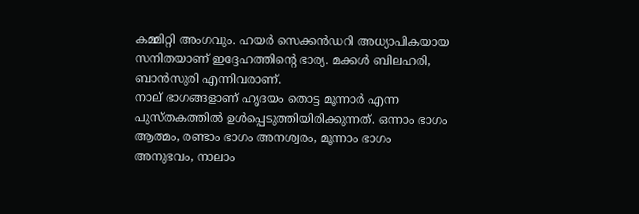കമ്മിറ്റി അംഗവും. ഹയര്‍ സെക്കന്‍ഡറി അധ്യാപികയായ സനിതയാണ് ഇദ്ദേഹത്തിന്റെ ഭാര്യ. മക്കള്‍ ബിലഹരി, ബാന്‍സുരി എന്നിവരാണ്.
നാല് ഭാഗങ്ങളാണ് ഹൃദയം തൊട്ട മൂന്നാര്‍ എന്ന പുസ്തകത്തില്‍ ഉള്‍പ്പെടുത്തിയിരിക്കുന്നത്. ഒന്നാം ഭാഗം ആത്മം, രണ്ടാം ഭാഗം അനശ്വരം, മൂന്നാം ഭാഗം അനുഭവം, നാലാം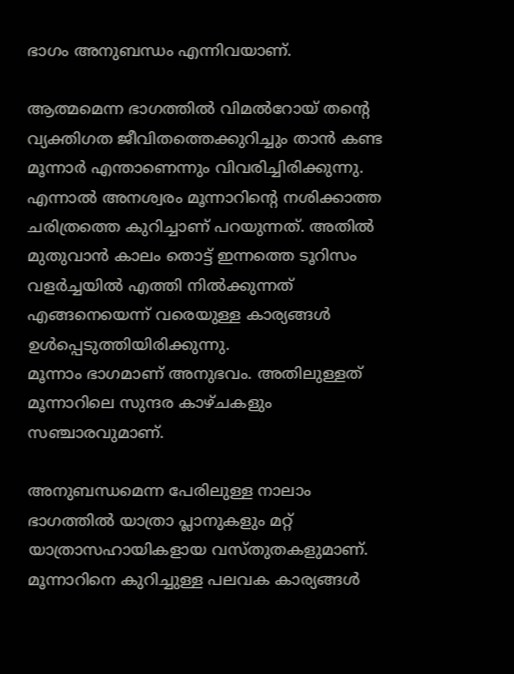ഭാഗം അനുബന്ധം എന്നിവയാണ്.

ആത്മമെന്ന ഭാഗത്തില്‍ വിമല്‍റോയ് തന്റെ വ്യക്തിഗത ജീവിതത്തെക്കുറിച്ചും താന്‍ കണ്ട മൂന്നാര്‍ എന്താണെന്നും വിവരിച്ചിരിക്കുന്നു. എന്നാല്‍ അനശ്വരം മൂന്നാറിന്റെ നശിക്കാത്ത ചരിത്രത്തെ കുറിച്ചാണ് പറയുന്നത്. അതില്‍ മുതുവാന്‍ കാലം തൊട്ട് ഇന്നത്തെ ടൂറിസം വളര്‍ച്ചയില്‍ എത്തി നില്‍ക്കുന്നത് എങ്ങനെയെന്ന് വരെയുള്ള കാര്യങ്ങള്‍ ഉള്‍പ്പെടുത്തിയിരിക്കുന്നു.
മൂന്നാം ഭാഗമാണ് അനുഭവം. അതിലുള്ളത് മൂന്നാറിലെ സുന്ദര കാഴ്ചകളും സഞ്ചാരവുമാണ്.

അനുബന്ധമെന്ന പേരിലുള്ള നാലാം ഭാഗത്തില്‍ യാത്രാ പ്ലാനുകളും മറ്റ് യാത്രാസഹായികളായ വസ്തുതകളുമാണ്. മൂന്നാറിനെ കുറിച്ചുള്ള പലവക കാര്യങ്ങള്‍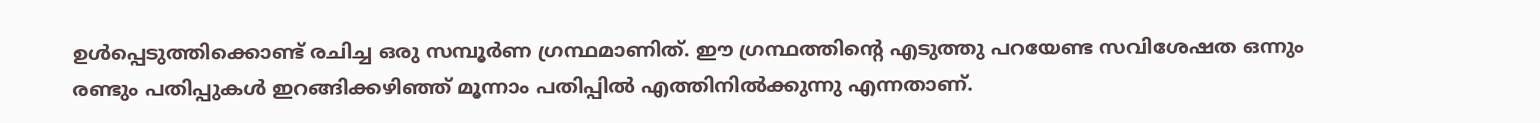ഉള്‍പ്പെടുത്തിക്കൊണ്ട് രചിച്ച ഒരു സമ്പൂര്‍ണ ഗ്രന്ഥമാണിത്. ഈ ഗ്രന്ഥത്തിന്റെ എടുത്തു പറയേണ്ട സവിശേഷത ഒന്നും രണ്ടും പതിപ്പുകള്‍ ഇറങ്ങിക്കഴിഞ്ഞ് മൂന്നാം പതിപ്പില്‍ എത്തിനില്‍ക്കുന്നു എന്നതാണ്.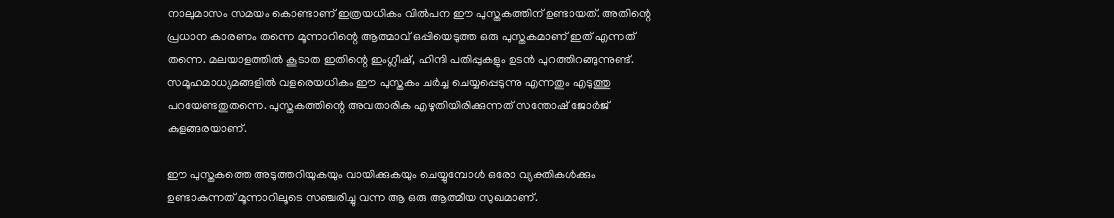നാലുമാസം സമയം കൊണ്ടാണ് ഇത്രയധികം വില്‍പന ഈ പുസ്തകത്തിന് ഉണ്ടായത്. അതിന്റെ പ്രധാന കാരണം തന്നെ മൂന്നാറിന്റെ ആത്മാവ് ഒപ്പിയെടുത്ത ഒരു പുസ്തകമാണ് ഇത് എന്നത് തന്നെ. മലയാളത്തില്‍ കൂടാത ഇതിന്റെ ഇംഗ്ലീഷ്, ഹിന്ദി പതിപ്പുകളും ഉടന്‍ പുറത്തിറങ്ങുന്നുണ്ട്. സമൂഹമാധ്യമങ്ങളില്‍ വളരെയധികം ഈ പുസ്തകം ചര്‍ച്ച ചെയ്യപ്പെടുന്നു എന്നതും എടുത്തു പറയേണ്ടതുതന്നെ. പുസ്തകത്തിന്റെ അവതാരിക എഴുതിയിരിക്കുന്നത് സന്തോഷ് ജോര്‍ജ് കുളങ്ങരയാണ്.

ഈ പുസ്തകത്തെ അടുത്തറിയുകയും വായിക്കുകയും ചെയ്യുമ്പോള്‍ ഒരോ വ്യക്തികള്‍ക്കും ഉണ്ടാകുന്നത് മൂന്നാറിലൂടെ സഞ്ചരിച്ചു വന്ന ആ ഒരു ആത്മീയ സുഖമാണ്.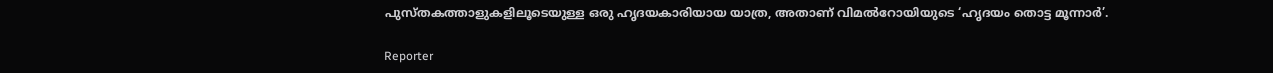പുസ്തകത്താളുകളിലൂടെയുള്ള ഒരു ഹൃദയകാരിയായ യാത്ര, അതാണ് വിമല്‍റോയിയുടെ ‘ഹൃദയം തൊട്ട മൂന്നാര്‍’.

Reporter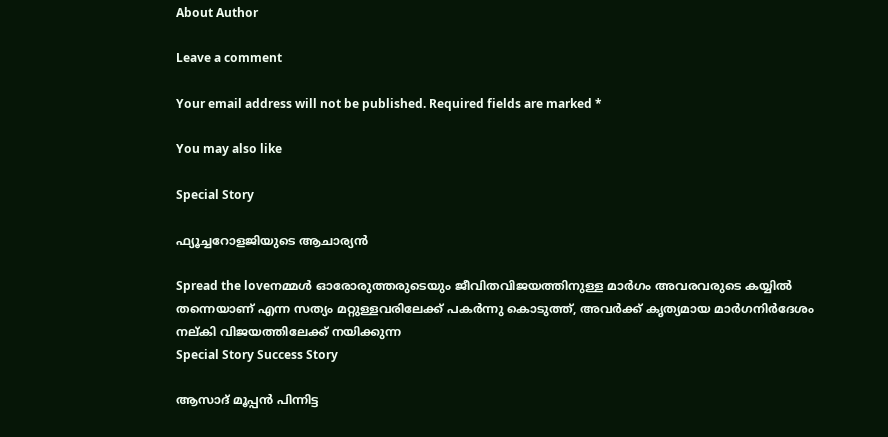About Author

Leave a comment

Your email address will not be published. Required fields are marked *

You may also like

Special Story

ഫ്യൂച്ചറോളജിയുടെ ആചാര്യന്‍

Spread the loveനമ്മള്‍ ഓരോരുത്തരുടെയും ജീവിതവിജയത്തിനുള്ള മാര്‍ഗം അവരവരുടെ കയ്യില്‍ തന്നെയാണ് എന്ന സത്യം മറ്റുള്ളവരിലേക്ക് പകര്‍ന്നു കൊടുത്ത്, അവര്‍ക്ക് കൃത്യമായ മാര്‍ഗനിര്‍ദേശം നല്കി വിജയത്തിലേക്ക് നയിക്കുന്ന
Special Story Success Story

ആസാദ് മൂപ്പന്‍ പിന്നിട്ട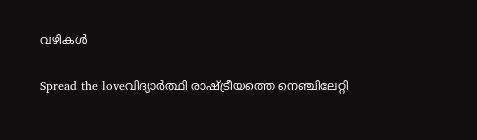വഴികള്‍

Spread the loveവിദ്യാര്‍ത്ഥി രാഷ്ട്രീയത്തെ നെഞ്ചിലേറ്റി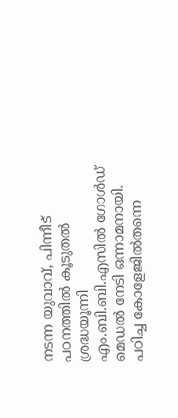നടന്ന യുവാവ്, പിന്നീട് പഠനത്തില്‍ കൂടുതല്‍ ശ്രദ്ധയൂന്നി എം.ബി.ബി.എസില്‍ ഗോള്‍ഡ് മെഡല്‍ നേടി ഒന്നാമനായി. പഠിച്ച കോളേജില്‍തന്നെ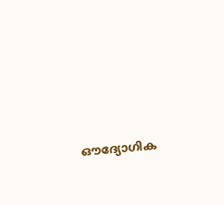ഔദ്യോഗിക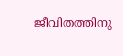ജീവിതത്തിനു